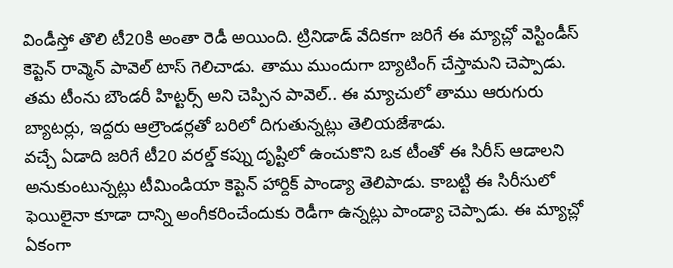విండీస్తో తొలి టీ20కి అంతా రెడీ అయింది. ట్రినిడాడ్ వేదికగా జరిగే ఈ మ్యాచ్లో వెస్టిండీస్ కెప్టెన్ రావ్మెన్ పావెల్ టాస్ గెలిచాడు. తాము ముందుగా బ్యాటింగ్ చేస్తామని చెప్పాడు. తమ టీంను బౌండరీ హిట్టర్స్ అని చెప్పిన పావెల్.. ఈ మ్యాచులో తాము ఆరుగురు బ్యాటర్లు, ఇద్దరు ఆల్రౌండర్లతో బరిలో దిగుతున్నట్లు తెలియజేశాడు.
వచ్చే ఏడాది జరిగే టీ20 వరల్డ్ కప్ను దృష్టిలో ఉంచుకొని ఒక టీంతో ఈ సిరీస్ ఆడాలని అనుకుంటున్నట్లు టీమిండియా కెప్టెన్ హార్దిక్ పాండ్యా తెలిపాడు. కాబట్టి ఈ సిరీసులో ఫెయిలైనా కూడా దాన్ని అంగీకరించేందుకు రెడీగా ఉన్నట్లు పాండ్యా చెప్పాడు. ఈ మ్యాచ్లో ఏకంగా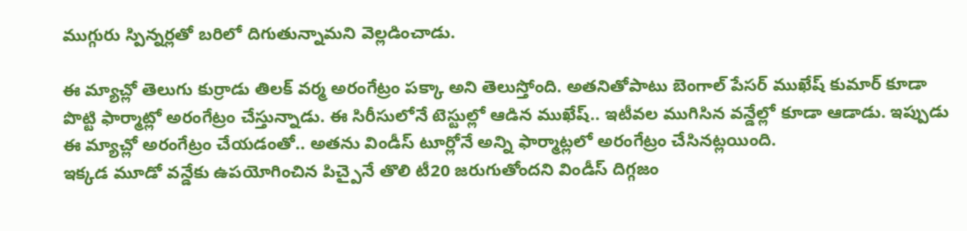ముగ్గురు స్పిన్నర్లతో బరిలో దిగుతున్నామని వెల్లడించాడు.

ఈ మ్యాచ్లో తెలుగు కుర్రాడు తిలక్ వర్మ అరంగేట్రం పక్కా అని తెలుస్తోంది. అతనితోపాటు బెంగాల్ పేసర్ ముఖేష్ కుమార్ కూడా పొట్టి ఫార్మాట్లో అరంగేట్రం చేస్తున్నాడు. ఈ సిరీసులోనే టెస్టుల్లో ఆడిన ముఖేష్.. ఇటీవల ముగిసిన వన్డేల్లో కూడా ఆడాడు. ఇప్పుడు ఈ మ్యాచ్లో అరంగేట్రం చేయడంతో.. అతను విండీస్ టూర్లోనే అన్ని ఫార్మాట్లలో అరంగేట్రం చేసినట్లయింది.
ఇక్కడ మూడో వన్డేకు ఉపయోగించిన పిచ్పైనే తొలి టీ20 జరుగుతోందని విండీస్ దిగ్గజం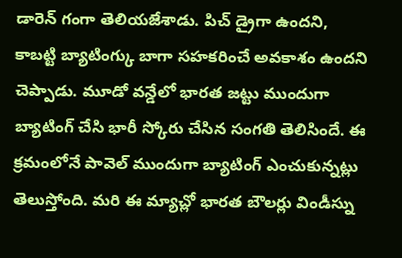డారెన్ గంగా తెలియజేశాడు. పిచ్ డ్రైగా ఉందని, కాబట్టి బ్యాటింగ్కు బాగా సహకరించే అవకాశం ఉందని చెప్పాడు. మూడో వన్డేలో భారత జట్టు ముందుగా బ్యాటింగ్ చేసి భారీ స్కోరు చేసిన సంగతి తెలిసిందే. ఈ క్రమంలోనే పావెల్ ముందుగా బ్యాటింగ్ ఎంచుకున్నట్లు తెలుస్తోంది. మరి ఈ మ్యాచ్లో భారత బౌలర్లు విండీస్ను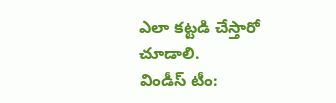ఎలా కట్టడి చేస్తారో చూడాలి.
విండీస్ టీం: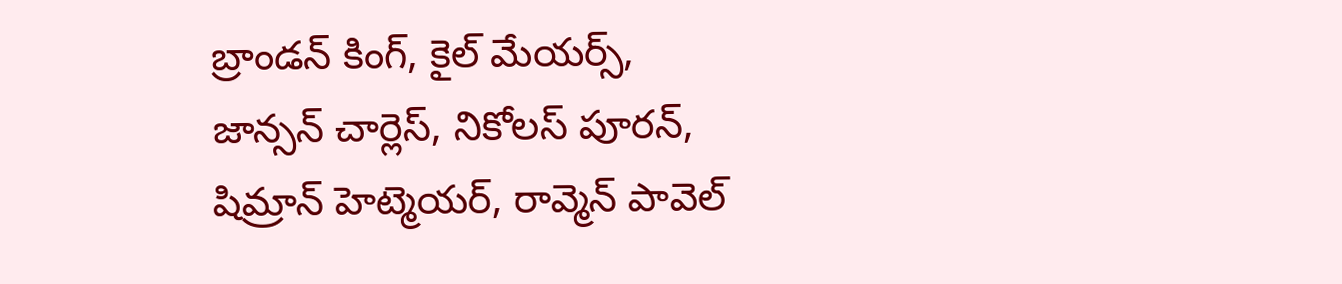బ్రాండన్ కింగ్, కైల్ మేయర్స్, జాన్సన్ చార్లెస్, నికోలస్ పూరన్, షిమ్రాన్ హెట్మెయర్, రావ్మెన్ పావెల్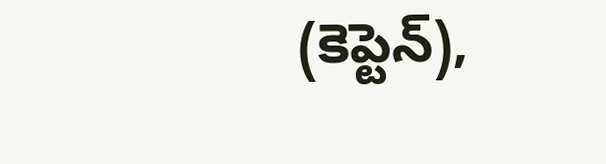(కెప్టెన్),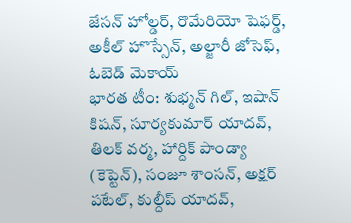జేసన్ హోల్డర్, రొమేరియో షెఫర్డ్, అకీల్ హొస్సేన్, అల్జారీ జోసెఫ్, ఓబెడ్ మెకాయ్
భారత టీం: శుభ్మన్ గిల్, ఇషాన్ కిషన్, సూర్యకుమార్ యాదవ్, తిలక్ వర్మ, హార్దిక్ పాండ్యా (కెప్టెన్), సంజూ శాంసన్, అక్షర్ పటేల్, కుల్దీప్ యాదవ్,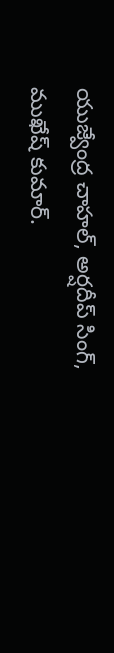యుజ్వేంద్ర చాహల్, అర్షదీప్ సింగ్, ముఖేష్ కుమార్.